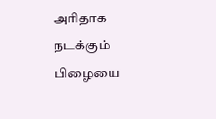அரிதாக நடக்கும் பிழையை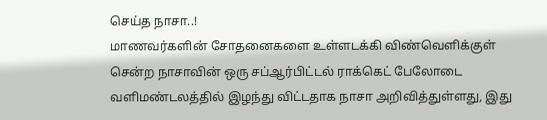செய்த நாசா..!
மாணவர்களின் சோதனைகளை உள்ளடக்கி விண்வெளிக்குள் சென்ற நாசாவின் ஒரு சப்ஆர்பிட்டல் ராக்கெட் பேலோடை வளிமண்டலத்தில் இழந்து விட்டதாக நாசா அறிவித்துள்ளது, இது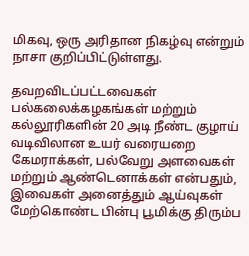மிகவு, ஒரு அரிதான நிகழ்வு என்றும் நாசா குறிப்பிட்டுள்ளது.

தவறவிடப்பட்டவைகள் பல்கலைக்கழகங்கள் மற்றும் கல்லூரிகளின் 20 அடி நீண்ட குழாய் வடிவிலான உயர் வரையறை கேமராக்கள், பல்வேறு அளவைகள் மற்றும் ஆண்டெனாக்கள் என்பதும், இவைகள் அனைத்தும் ஆய்வுகள் மேற்கொண்ட பின்பு பூமிக்கு திரும்ப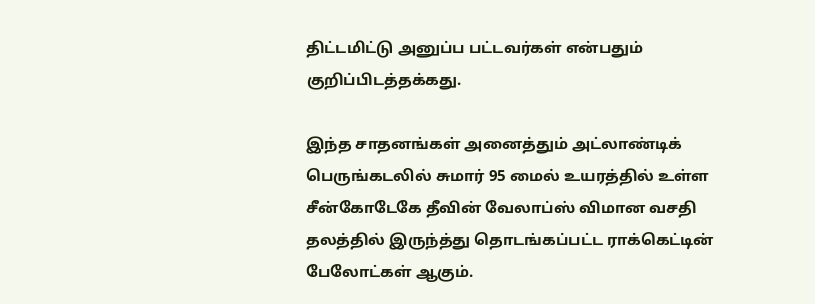திட்டமிட்டு அனுப்ப பட்டவர்கள் என்பதும் குறிப்பிடத்தக்கது.

இந்த சாதனங்கள் அனைத்தும் அட்லாண்டிக் பெருங்கடலில் சுமார் 95 மைல் உயரத்தில் உள்ள சீன்கோடேகே தீவின் வேலாப்ஸ் விமான வசதி தலத்தில் இருந்த்து தொடங்கப்பட்ட ராக்கெட்டின் பேலோட்கள் ஆகும்.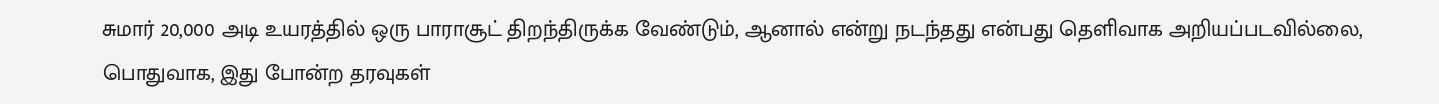சுமார் 20,000 அடி உயரத்தில் ஒரு பாராசூட் திறந்திருக்க வேண்டும், ஆனால் என்று நடந்தது என்பது தெளிவாக அறியப்படவில்லை, பொதுவாக, இது போன்ற தரவுகள்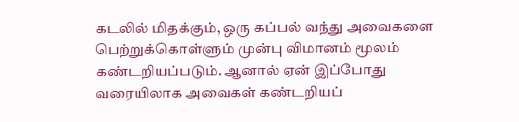கடலில் மிதக்கும், ஒரு கப்பல் வந்து அவைகளை பெற்றுக்கொள்ளும் முன்பு விமானம் மூலம் கண்டறியப்படும். ஆனால் ஏன் இப்போது வரையிலாக அவைகள் கண்டறியப்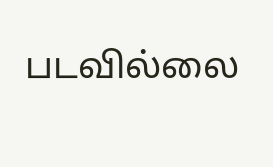படவில்லை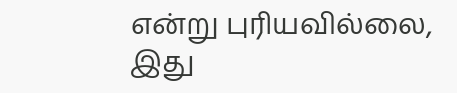என்று புரியவில்லை, இது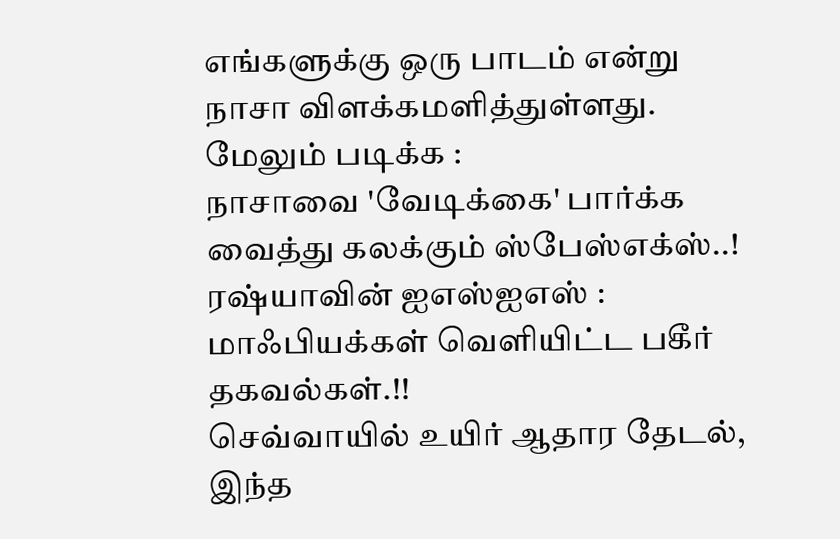எங்களுக்கு ஒரு பாடம் என்று நாசா விளக்கமளித்துள்ளது.
மேலும் படிக்க :
நாசாவை 'வேடிக்கை' பார்க்க வைத்து கலக்கும் ஸ்பேஸ்எக்ஸ்..!
ரஷ்யாவின் ஐஎஸ்ஐஎஸ் : மாஃபியக்கள் வெளியிட்ட பகீர் தகவல்கள்.!!
செவ்வாயில் உயிர் ஆதார தேடல், இந்த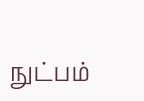நுட்பம்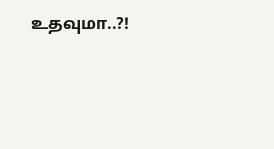உதவுமா..?!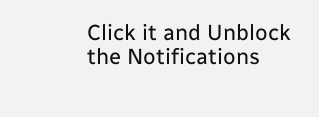Click it and Unblock the Notifications